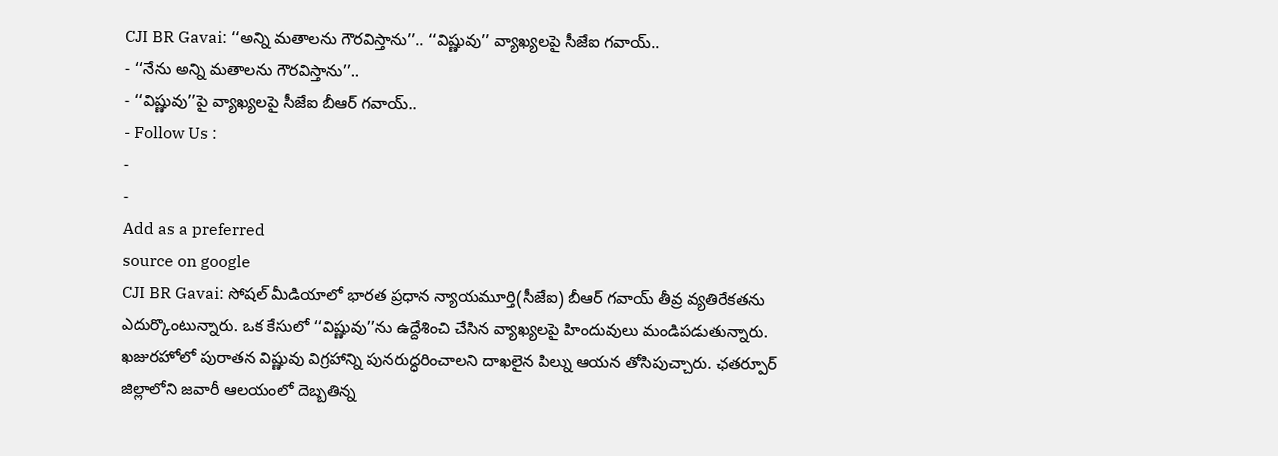CJI BR Gavai: ‘‘అన్ని మతాలను గౌరవిస్తాను’’.. ‘‘విష్ణువు’’ వ్యాఖ్యలపై సీజేఐ గవాయ్..
- ‘‘నేను అన్ని మతాలను గౌరవిస్తాను’’..
- ‘‘విష్ణువు’’పై వ్యాఖ్యలపై సీజేఐ బీఆర్ గవాయ్..
- Follow Us :
-
-
Add as a preferred
source on google
CJI BR Gavai: సోషల్ మీడియాలో భారత ప్రధాన న్యాయమూర్తి(సీజేఐ) బీఆర్ గవాయ్ తీవ్ర వ్యతిరేకతను ఎదుర్కొంటున్నారు. ఒక కేసులో ‘‘విష్ణువు’’ను ఉద్దేశించి చేసిన వ్యాఖ్యలపై హిందువులు మండిపడుతున్నారు. ఖజురహోలో పురాతన విష్ణువు విగ్రహాన్ని పునరుద్ధరించాలని దాఖలైన పిల్ను ఆయన తోసిపుచ్చారు. ఛతర్పూర్ జిల్లాలోని జవారీ ఆలయంలో దెబ్బతిన్న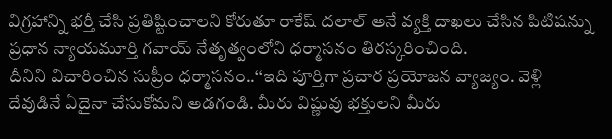విగ్రహాన్ని భర్తీ చేసి ప్రతిష్టించాలని కోరుతూ రాకేష్ దలాల్ అనే వ్యక్తి దాఖలు చేసిన పిటిషన్ను ప్రధాన న్యాయమూర్తి గవాయ్ నేతృత్వంలోని ధర్మాసనం తిరస్కరించింది.
దీనిని విచారించిన సుప్రీం ధర్మాసనం..‘‘ఇది పూర్తిగా ప్రచార ప్రయోజన వ్యాజ్యం. వెళ్లి దేవుడినే ఏదైనా చేసుకోమని అడగండి. మీరు విష్ణువు భక్తులని మీరు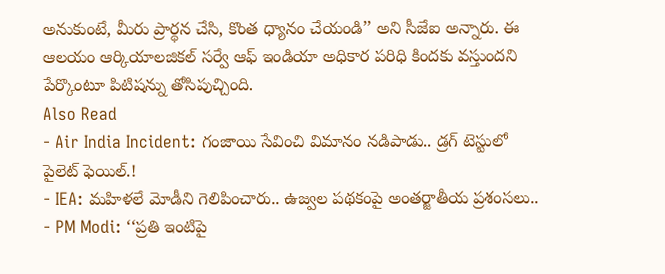అనుకుంటే, మీరు ప్రార్థన చేసి, కొంత ధ్యానం చేయండి’’ అని సీజేఐ అన్నారు. ఈ ఆలయం ఆర్కియాలజికల్ సర్వే ఆఫ్ ఇండియా అధికార పరిధి కిందకు వస్తుందని పేర్కొంటూ పిటిషన్ను తోసిపుచ్చింది.
Also Read
- Air India Incident: గంజాయి సేవించి విమానం నడిపాడు.. డ్రగ్ టెస్టులో పైలెట్ ఫెయిల్.!
- IEA: మహిళలే మోడీని గెలిపించారు.. ఉజ్వల పథకంపై అంతర్జాతీయ ప్రశంసలు..
- PM Modi: ‘‘ప్రతి ఇంటిపై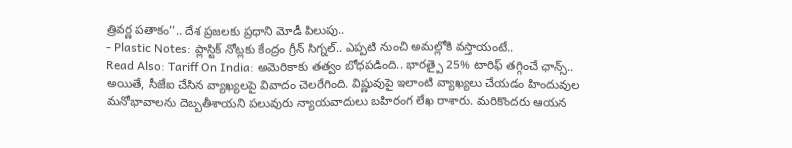త్రివర్ణ పతాకం’’.. దేశ ప్రజలకు ప్రధాని మోడీ పిలుపు..
- Plastic Notes: ప్లాస్టిక్ నోట్లకు కేంద్రం గ్రీన్ సిగ్నల్.. ఎప్పటి నుంచి అమల్లోకి వస్తాయంటే..
Read Also: Tariff On India: అమెరికాకు తత్వం బోధపడింది.. భారత్పై 25% టారిఫ్ తగ్గించే ఛాన్స్..
అయితే, సీజేఐ చేసిన వ్యాఖ్యలపై వివాదం చెలరేగింది. విష్ణువుపై ఇలాంటి వ్యాఖ్యలు చేయడం హిందువుల మనోభావాలను దెబ్బతీశాయని పలువురు న్యాయవాదులు బహిరంగ లేఖ రాశారు. మరికొందరు ఆయన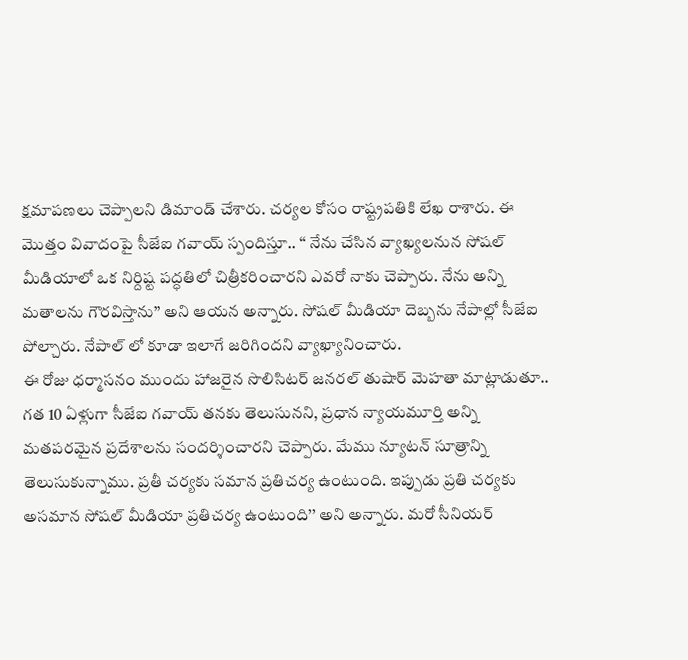క్షమాపణలు చెప్పాలని డిమాండ్ చేశారు. చర్యల కోసం రాష్ట్రపతికి లేఖ రాశారు. ఈ మొత్తం వివాదంపై సీజేఐ గవాయ్ స్పందిస్తూ.. ‘‘ నేను చేసిన వ్యాఖ్యలనున సోషల్ మీడియాలో ఒక నిర్దిష్ట పద్ధతిలో చిత్రీకరించారని ఎవరో నాకు చెప్పారు. నేను అన్ని మతాలను గౌరవిస్తాను’’ అని ఆయన అన్నారు. సోషల్ మీడియా దెబ్బను నేపాల్లో సీజేఐ పోల్చారు. నేపాల్ లో కూడా ఇలాగే జరిగిందని వ్యాఖ్యానించారు.
ఈ రోజు ధర్మాసనం ముందు హాజరైన సొలిసిటర్ జనరల్ తుషార్ మెహతా మాట్లాడుతూ.. గత 10 ఏళ్లుగా సీజేఐ గవాయ్ తనకు తెలుసునని, ప్రధాన న్యాయమూర్తి అన్ని మతపరమైన ప్రదేశాలను సందర్శించారని చెప్పారు. మేము న్యూటన్ సూత్రాన్ని తెలుసుకున్నాము. ప్రతీ చర్యకు సమాన ప్రతిచర్య ఉంటుంది. ఇప్పుడు ప్రతి చర్యకు అసమాన సోషల్ మీడియా ప్రతిచర్య ఉంటుంది’’ అని అన్నారు. మరో సీనియర్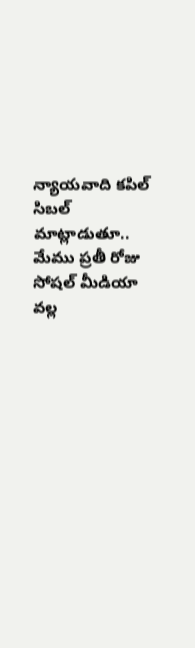న్యాయవాది కపిల్ సిబల్ మాట్లాడుతూ.. మేము ప్రతీ రోజు సోషల్ మీడియా వల్ల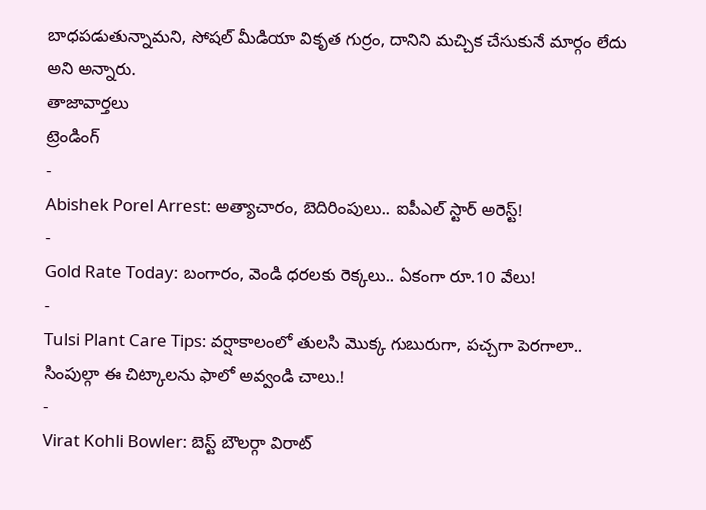బాధపడుతున్నామని, సోషల్ మీడియా వికృత గుర్రం, దానిని మచ్చిక చేసుకునే మార్గం లేదు అని అన్నారు.
తాజావార్తలు
ట్రెండింగ్
-
Abishek Porel Arrest: అత్యాచారం, బెదిరింపులు.. ఐపీఎల్ స్టార్ అరెస్ట్!
-
Gold Rate Today: బంగారం, వెండి ధరలకు రెక్కలు.. ఏకంగా రూ.10 వేలు!
-
Tulsi Plant Care Tips: వర్షాకాలంలో తులసి మొక్క గుబురుగా, పచ్చగా పెరగాలా.. సింపుల్గా ఈ చిట్కాలను ఫాలో అవ్వండి చాలు.!
-
Virat Kohli Bowler: బెస్ట్ బౌలర్గా విరాట్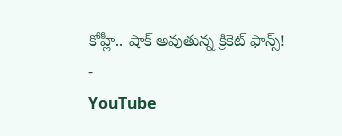కోహ్లీ.. షాక్ అవుతున్న క్రికెట్ ఫాన్స్!
-
YouTube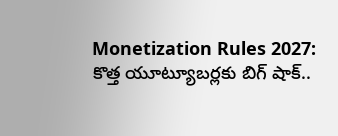Monetization Rules 2027: కొత్త యూట్యూబర్లకు బిగ్ షాక్..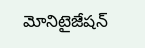మోనిటైజేషన్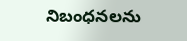నిబంధనలను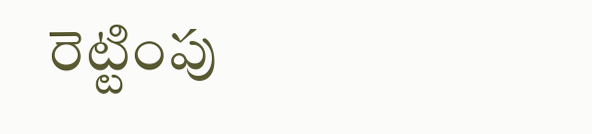రెట్టింపు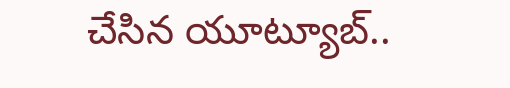చేసిన యూట్యూబ్..